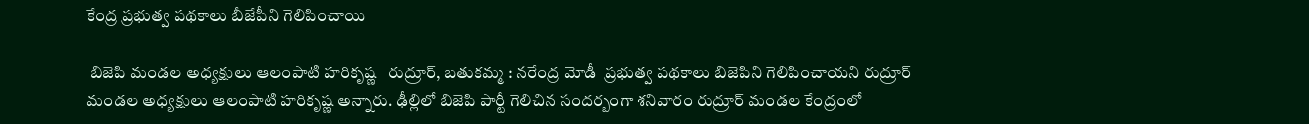కేంద్ర ప్రభుత్వ పథకాలు బీజేపీని గెలిపించాయి

 బిజెపి మండల అధ్యక్షులు ఆలంపాటి హరికృష్ణ   రుద్రూర్, బతుకమ్మ : నరేంద్ర మోడీ  ప్రభుత్వ పథకాలు బిజెపిని గెలిపించాయని రుద్రూర్ మండల అధ్యక్షులు ఆలంపాటి హరికృష్ణ అన్నారు. ఢీల్లిలో బిజెపి పార్టీ గెలిచిన సందర్బంగా శనివారం రుద్రూర్ మండల కేంద్రంలో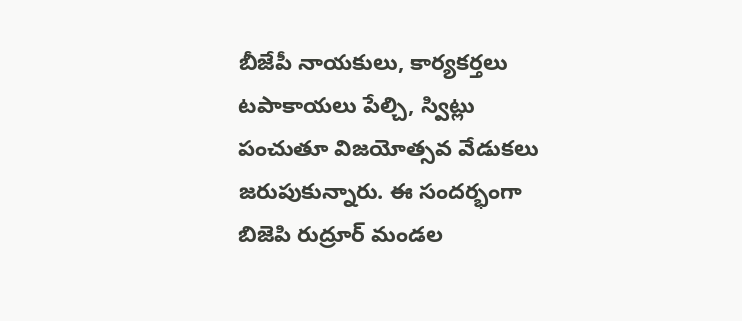బీజేపీ నాయకులు, కార్యకర్తలు టపాకాయలు పేల్చి, స్విట్లు పంచుతూ విజయోత్సవ వేడుకలు జరుపుకున్నారు. ఈ సందర్భంగా బిజెపి రుద్రూర్ మండల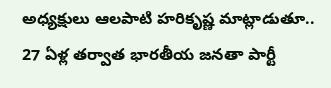అధ్యక్షులు ఆలపాటి హరికృష్ణ మాట్లాడుతూ.. 27 ఏళ్ల తర్వాత భారతీయ జనతా పార్టీ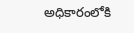అధికారంలోకి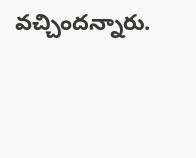వచ్చిందన్నారు.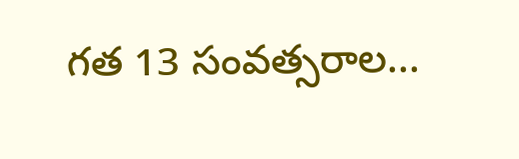గత 13 సంవత్సరాల...